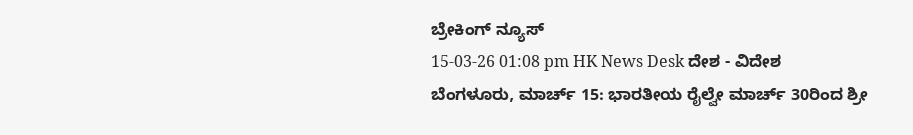ಬ್ರೇಕಿಂಗ್ ನ್ಯೂಸ್
15-03-26 01:08 pm HK News Desk ದೇಶ - ವಿದೇಶ
ಬೆಂಗಳೂರು, ಮಾರ್ಚ್ 15: ಭಾರತೀಯ ರೈಲ್ವೇ ಮಾರ್ಚ್ 30ರಿಂದ ಶ್ರೀ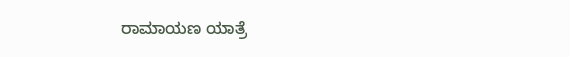ರಾಮಾಯಣ ಯಾತ್ರೆ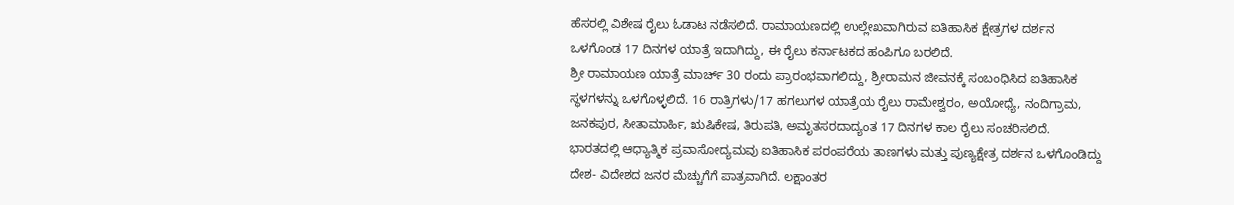ಹೆಸರಲ್ಲಿ ವಿಶೇಷ ರೈಲು ಓಡಾಟ ನಡೆಸಲಿದೆ. ರಾಮಾಯಣದಲ್ಲಿ ಉಲ್ಲೇಖವಾಗಿರುವ ಐತಿಹಾಸಿಕ ಕ್ಷೇತ್ರಗಳ ದರ್ಶನ ಒಳಗೊಂಡ 17 ದಿನಗಳ ಯಾತ್ರೆ ಇದಾಗಿದ್ದು, ಈ ರೈಲು ಕರ್ನಾಟಕದ ಹಂಪಿಗೂ ಬರಲಿದೆ.
ಶ್ರೀ ರಾಮಾಯಣ ಯಾತ್ರೆ ಮಾರ್ಚ್ 30 ರಂದು ಪ್ರಾರಂಭವಾಗಲಿದ್ದು, ಶ್ರೀರಾಮನ ಜೀವನಕ್ಕೆ ಸಂಬಂಧಿಸಿದ ಐತಿಹಾಸಿಕ ಸ್ಥಳಗಳನ್ನು ಒಳಗೊಳ್ಳಲಿದೆ. 16 ರಾತ್ರಿಗಳು/17 ಹಗಲುಗಳ ಯಾತ್ರೆಯ ರೈಲು ರಾಮೇಶ್ವರಂ, ಅಯೋಧ್ಯೆ, ನಂದಿಗ್ರಾಮ, ಜನಕಪುರ, ಸೀತಾಮಾರ್ಹಿ, ಋಷಿಕೇಷ, ತಿರುಪತಿ, ಅಮೃತಸರದಾದ್ಯಂತ 17 ದಿನಗಳ ಕಾಲ ರೈಲು ಸಂಚರಿಸಲಿದೆ.
ಭಾರತದಲ್ಲಿ ಆಧ್ಯಾತ್ಮಿಕ ಪ್ರವಾಸೋದ್ಯಮವು ಐತಿಹಾಸಿಕ ಪರಂಪರೆಯ ತಾಣಗಳು ಮತ್ತು ಪುಣ್ಯಕ್ಷೇತ್ರ ದರ್ಶನ ಒಳಗೊಂಡಿದ್ದು ದೇಶ- ವಿದೇಶದ ಜನರ ಮೆಚ್ಚುಗೆಗೆ ಪಾತ್ರವಾಗಿದೆ. ಲಕ್ಷಾಂತರ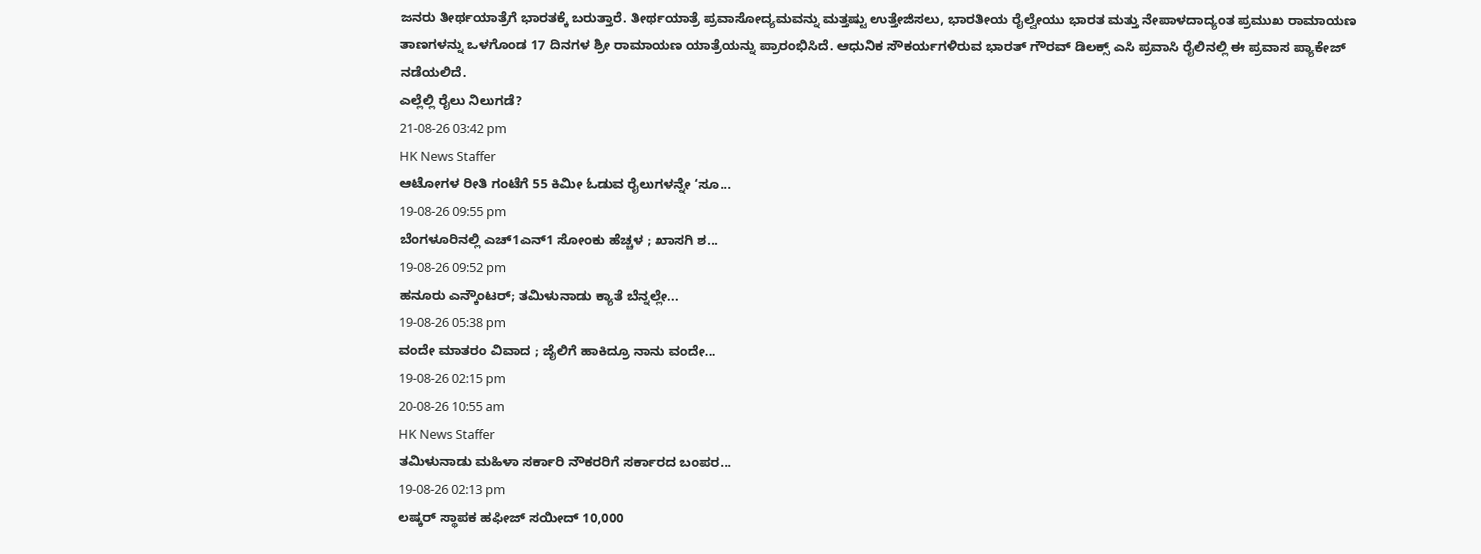ಜನರು ತೀರ್ಥಯಾತ್ರೆಗೆ ಭಾರತಕ್ಕೆ ಬರುತ್ತಾರೆ. ತೀರ್ಥಯಾತ್ರೆ ಪ್ರವಾಸೋದ್ಯಮವನ್ನು ಮತ್ತಷ್ಟು ಉತ್ತೇಜಿಸಲು, ಭಾರತೀಯ ರೈಲ್ವೇಯು ಭಾರತ ಮತ್ತು ನೇಪಾಳದಾದ್ಯಂತ ಪ್ರಮುಖ ರಾಮಾಯಣ ತಾಣಗಳನ್ನು ಒಳಗೊಂಡ 17 ದಿನಗಳ ಶ್ರೀ ರಾಮಾಯಣ ಯಾತ್ರೆಯನ್ನು ಪ್ರಾರಂಭಿಸಿದೆ. ಆಧುನಿಕ ಸೌಕರ್ಯಗಳಿರುವ ಭಾರತ್ ಗೌರವ್ ಡಿಲಕ್ಸ್ ಎಸಿ ಪ್ರವಾಸಿ ರೈಲಿನಲ್ಲಿ ಈ ಪ್ರವಾಸ ಪ್ಯಾಕೇಜ್ ನಡೆಯಲಿದೆ.
ಎಲ್ಲೆಲ್ಲಿ ರೈಲು ನಿಲುಗಡೆ?
21-08-26 03:42 pm
HK News Staffer
ಆಟೋಗಳ ರೀತಿ ಗಂಟೆಗೆ 55 ಕಿಮೀ ಓಡುವ ರೈಲುಗಳನ್ನೇ ‘ಸೂ...
19-08-26 09:55 pm
ಬೆಂಗಳೂರಿನಲ್ಲಿ ಎಚ್1ಎನ್1 ಸೋಂಕು ಹೆಚ್ಚಳ ; ಖಾಸಗಿ ಶ...
19-08-26 09:52 pm
ಹನೂರು ಎನ್ಕೌಂಟರ್; ತಮಿಳುನಾಡು ಕ್ಯಾತೆ ಬೆನ್ನಲ್ಲೇ...
19-08-26 05:38 pm
ವಂದೇ ಮಾತರಂ ವಿವಾದ ; ಜೈಲಿಗೆ ಹಾಕಿದ್ರೂ ನಾನು ವಂದೇ...
19-08-26 02:15 pm
20-08-26 10:55 am
HK News Staffer
ತಮಿಳುನಾಡು ಮಹಿಳಾ ಸರ್ಕಾರಿ ನೌಕರರಿಗೆ ಸರ್ಕಾರದ ಬಂಪರ...
19-08-26 02:13 pm
ಲಷ್ಕರ್ ಸ್ಥಾಪಕ ಹಫೀಜ್ ಸಯೀದ್ 10,000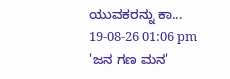ಯುವಕರನ್ನು ಕಾ...
19-08-26 01:06 pm
'ಜನ ಗಣ ಮನ'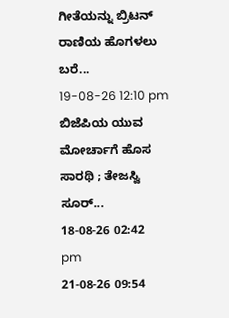ಗೀತೆಯನ್ನು ಬ್ರಿಟನ್ ರಾಣಿಯ ಹೊಗಳಲು ಬರೆ...
19-08-26 12:10 pm
ಬಿಜೆಪಿಯ ಯುವ ಮೋರ್ಚಾಗೆ ಹೊಸ ಸಾರಥಿ ; ತೇಜಸ್ವಿ ಸೂರ್...
18-08-26 02:42 pm
21-08-26 09:54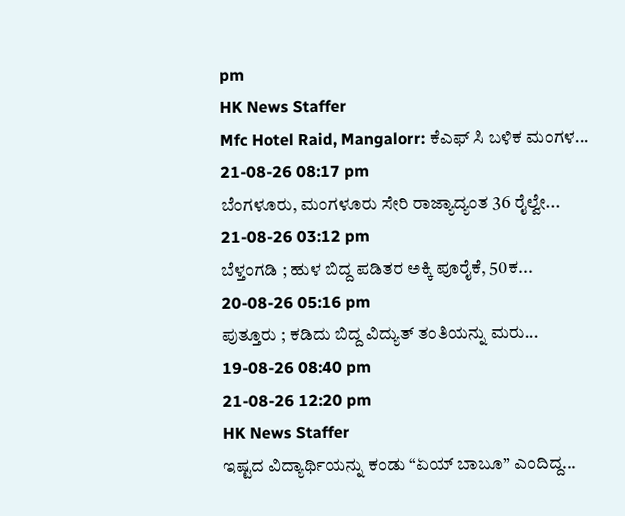pm
HK News Staffer
Mfc Hotel Raid, Mangalorr: ಕೆಎಫ್ ಸಿ ಬಳಿಕ ಮಂಗಳ...
21-08-26 08:17 pm
ಬೆಂಗಳೂರು, ಮಂಗಳೂರು ಸೇರಿ ರಾಜ್ಯಾದ್ಯಂತ 36 ರೈಲ್ವೇ...
21-08-26 03:12 pm
ಬೆಳ್ತಂಗಡಿ ; ಹುಳ ಬಿದ್ದ ಪಡಿತರ ಅಕ್ಕಿ ಪೂರೈಕೆ, 50ಕ...
20-08-26 05:16 pm
ಪುತ್ತೂರು ; ಕಡಿದು ಬಿದ್ದ ವಿದ್ಯುತ್ ತಂತಿಯನ್ನು ಮರು...
19-08-26 08:40 pm
21-08-26 12:20 pm
HK News Staffer
ಇಷ್ಟದ ವಿದ್ಯಾರ್ಥಿಯನ್ನು ಕಂಡು “ಏಯ್ ಬಾಬೂ” ಎಂದಿದ್ದ...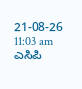21-08-26 11:03 am
ಎಸಿಪಿ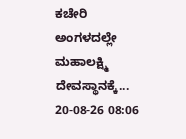ಕಚೇರಿ ಅಂಗಳದಲ್ಲೇ ಮಹಾಲಕ್ಷ್ಮಿ ದೇವಸ್ಥಾನಕ್ಕೆ...
20-08-26 08:06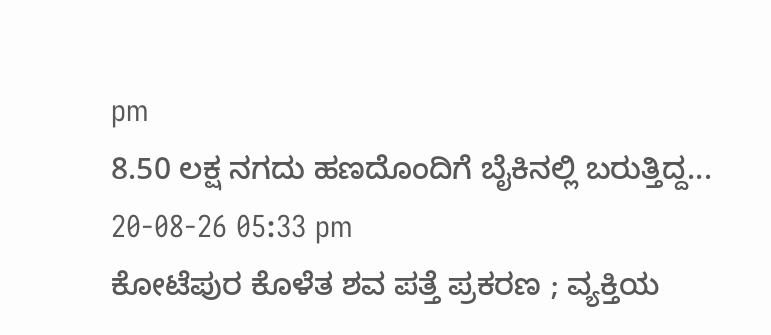pm
8.50 ಲಕ್ಷ ನಗದು ಹಣದೊಂದಿಗೆ ಬೈಕಿನಲ್ಲಿ ಬರುತ್ತಿದ್ದ...
20-08-26 05:33 pm
ಕೋಟೆಪುರ ಕೊಳೆತ ಶವ ಪತ್ತೆ ಪ್ರಕರಣ ; ವ್ಯಕ್ತಿಯ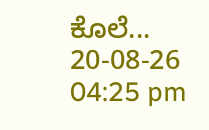ಕೊಲೆ...
20-08-26 04:25 pm